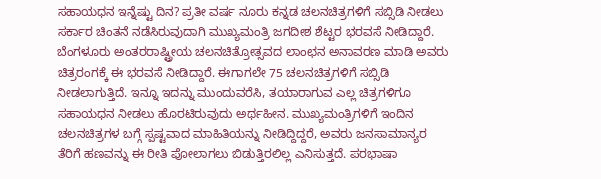ಸಹಾಯಧನ ಇನ್ನೆಷ್ಟು ದಿನ? ಪ್ರತೀ ವರ್ಷ ನೂರು ಕನ್ನಡ ಚಲನಚಿತ್ರಗಳಿಗೆ ಸಬ್ಸಿಡಿ ನೀಡಲು ಸರ್ಕಾರ ಚಿಂತನೆ ನಡೆಸಿರುವುದಾಗಿ ಮುಖ್ಯಮಂತ್ರಿ ಜಗದೀಶ ಶೆಟ್ಟರ ಭರವಸೆ ನೀಡಿದ್ದಾರೆ. ಬೆಂಗಳೂರು ಅಂತರರಾಷ್ಟ್ರೀಯ ಚಲನಚಿತ್ರೋತ್ಸವದ ಲಾಂಛನ ಅನಾವರಣ ಮಾಡಿ ಅವರು ಚಿತ್ರರಂಗಕ್ಕೆ ಈ ಭರವಸೆ ನೀಡಿದ್ದಾರೆ. ಈಗಾಗಲೇ 75 ಚಲನಚಿತ್ರಗಳಿಗೆ ಸಬ್ಸಿಡಿ ನೀಡಲಾಗುತ್ತಿದೆ. ಇನ್ನೂ ಇದನ್ನು ಮುಂದುವರೆಸಿ, ತಯಾರಾಗುವ ಎಲ್ಲ ಚಿತ್ರಗಳಿಗೂ ಸಹಾಯಧನ ನೀಡಲು ಹೊರಟಿರುವುದು ಅರ್ಥಹೀನ. ಮುಖ್ಯಮಂತ್ರಿಗಳಿಗೆ ಇಂದಿನ ಚಲನಚಿತ್ರಗಳ ಬಗ್ಗೆ ಸ್ಪಷ್ಟವಾದ ಮಾಹಿತಿಯನ್ನು ನೀಡಿದ್ದಿದ್ದರೆ, ಅವರು ಜನಸಾಮಾನ್ಯರ ತೆರಿಗೆ ಹಣವನ್ನು ಈ ರೀತಿ ಪೋಲಾಗಲು ಬಿಡುತ್ತಿರಲಿಲ್ಲ ಎನಿಸುತ್ತದೆ. ಪರಭಾಷಾ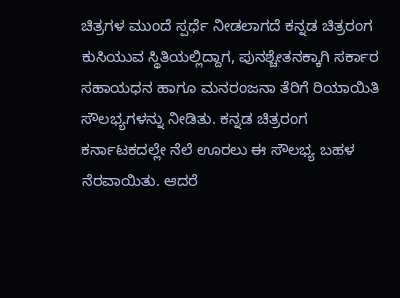ಚಿತ್ರಗಳ ಮುಂದೆ ಸ್ಪರ್ಧೆ ನೀಡಲಾಗದೆ ಕನ್ನಡ ಚಿತ್ರರಂಗ ಕುಸಿಯುವ ಸ್ಥಿತಿಯಲ್ಲಿದ್ದಾಗ, ಪುನಶ್ಚೇತನಕ್ಕಾಗಿ ಸರ್ಕಾರ ಸಹಾಯಧನ ಹಾಗೂ ಮನರಂಜನಾ ತೆರಿಗೆ ರಿಯಾಯಿತಿ ಸೌಲಭ್ಯಗಳನ್ನು ನೀಡಿತು. ಕನ್ನಡ ಚಿತ್ರರಂಗ ಕರ್ನಾಟಕದಲ್ಲೇ ನೆಲೆ ಊರಲು ಈ ಸೌಲಭ್ಯ ಬಹಳ ನೆರವಾಯಿತು. ಆದರೆ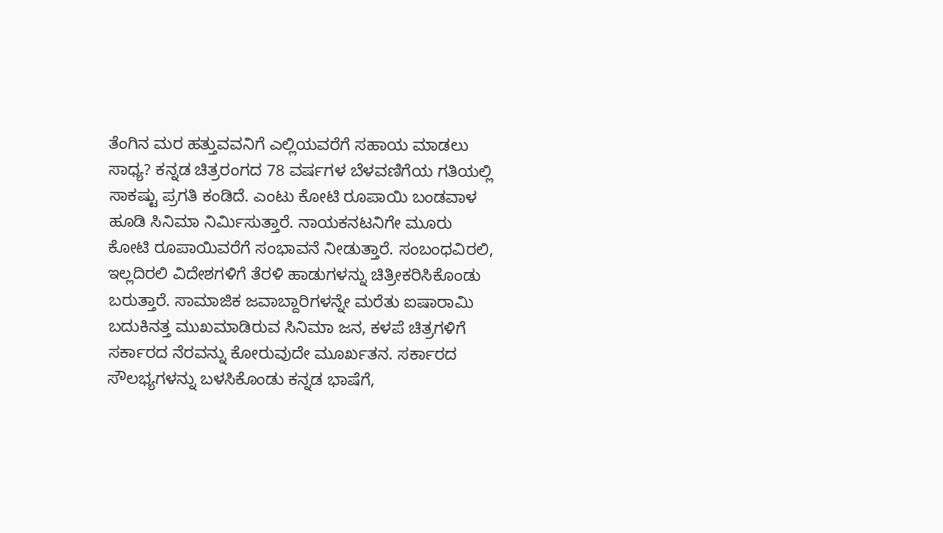ತೆಂಗಿನ ಮರ ಹತ್ತುವವನಿಗೆ ಎಲ್ಲಿಯವರೆಗೆ ಸಹಾಯ ಮಾಡಲು ಸಾಧ್ಯ? ಕನ್ನಡ ಚಿತ್ರರಂಗದ 78 ವರ್ಷಗಳ ಬೆಳವಣಿಗೆಯ ಗತಿಯಲ್ಲಿ ಸಾಕಷ್ಟು ಪ್ರಗತಿ ಕಂಡಿದೆ. ಎಂಟು ಕೋಟಿ ರೂಪಾಯಿ ಬಂಡವಾಳ ಹೂಡಿ ಸಿನಿಮಾ ನಿರ್ಮಿಸುತ್ತಾರೆ. ನಾಯಕನಟನಿಗೇ ಮೂರು ಕೋಟಿ ರೂಪಾಯಿವರೆಗೆ ಸಂಭಾವನೆ ನೀಡುತ್ತಾರೆ. ಸಂಬಂಧವಿರಲಿ, ಇಲ್ಲದಿರಲಿ ವಿದೇಶಗಳಿಗೆ ತೆರಳಿ ಹಾಡುಗಳನ್ನು ಚಿತ್ರೀಕರಿಸಿಕೊಂಡು ಬರುತ್ತಾರೆ. ಸಾಮಾಜಿಕ ಜವಾಬ್ದಾರಿಗಳನ್ನೇ ಮರೆತು ಐಷಾರಾಮಿ ಬದುಕಿನತ್ತ ಮುಖಮಾಡಿರುವ ಸಿನಿಮಾ ಜನ, ಕಳಪೆ ಚಿತ್ರಗಳಿಗೆ ಸರ್ಕಾರದ ನೆರವನ್ನು ಕೋರುವುದೇ ಮೂರ್ಖತನ. ಸರ್ಕಾರದ ಸೌಲಭ್ಯಗಳನ್ನು ಬಳಸಿಕೊಂಡು ಕನ್ನಡ ಭಾಷೆಗೆ,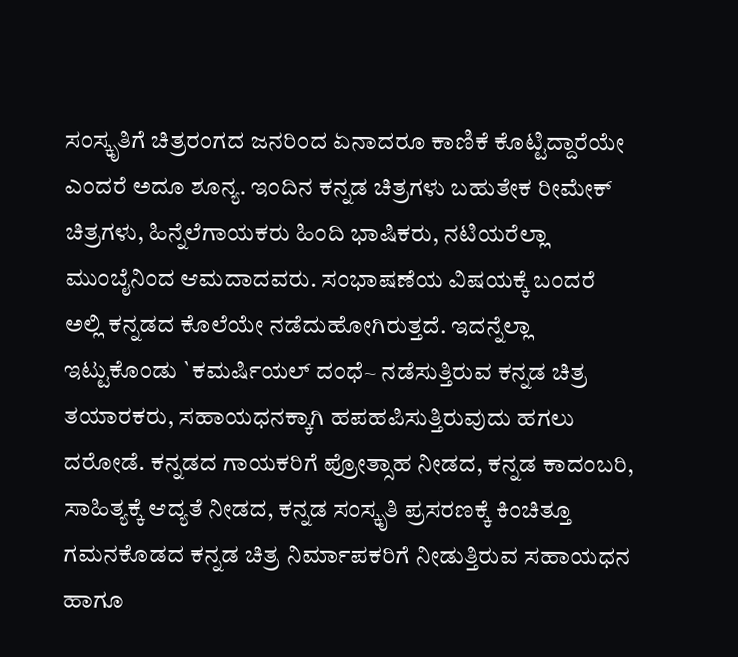ಸಂಸ್ಕೃತಿಗೆ ಚಿತ್ರರಂಗದ ಜನರಿಂದ ಏನಾದರೂ ಕಾಣಿಕೆ ಕೊಟ್ಟಿದ್ದಾರೆಯೇ ಎಂದರೆ ಅದೂ ಶೂನ್ಯ. ಇಂದಿನ ಕನ್ನಡ ಚಿತ್ರಗಳು ಬಹುತೇಕ ರೀಮೇಕ್ ಚಿತ್ರಗಳು, ಹಿನ್ನೆಲೆಗಾಯಕರು ಹಿಂದಿ ಭಾಷಿಕರು, ನಟಿಯರೆಲ್ಲಾ ಮುಂಬೈನಿಂದ ಆಮದಾದವರು. ಸಂಭಾಷಣೆಯ ವಿಷಯಕ್ಕೆ ಬಂದರೆ ಅಲ್ಲಿ ಕನ್ನಡದ ಕೊಲೆಯೇ ನಡೆದುಹೋಗಿರುತ್ತದೆ. ಇದನ್ನೆಲ್ಲಾ ಇಟ್ಟುಕೊಂಡು `ಕಮರ್ಷಿಯಲ್ ದಂಧೆ~ ನಡೆಸುತ್ತಿರುವ ಕನ್ನಡ ಚಿತ್ರ ತಯಾರಕರು, ಸಹಾಯಧನಕ್ಕಾಗಿ ಹಪಹಪಿಸುತ್ತಿರುವುದು ಹಗಲು ದರೋಡೆ. ಕನ್ನಡದ ಗಾಯಕರಿಗೆ ಪ್ರೋತ್ಸಾಹ ನೀಡದ, ಕನ್ನಡ ಕಾದಂಬರಿ, ಸಾಹಿತ್ಯಕ್ಕೆ ಆದ್ಯತೆ ನೀಡದ, ಕನ್ನಡ ಸಂಸ್ಕೃತಿ ಪ್ರಸರಣಕ್ಕೆ ಕಿಂಚಿತ್ತೂ ಗಮನಕೊಡದ ಕನ್ನಡ ಚಿತ್ರ ನಿರ್ಮಾಪಕರಿಗೆ ನೀಡುತ್ತಿರುವ ಸಹಾಯಧನ ಹಾಗೂ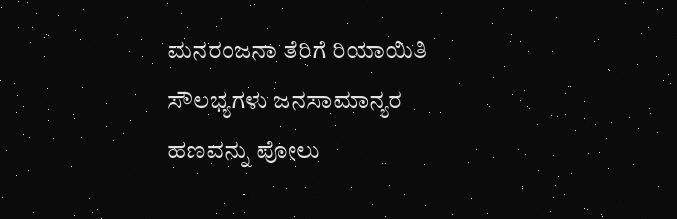ಮನರಂಜನಾ ತೆರಿಗೆ ರಿಯಾಯಿತಿ ಸೌಲಭ್ಯಗಳು ಜನಸಾಮಾನ್ಯರ ಹಣವನ್ನು ಪೋಲು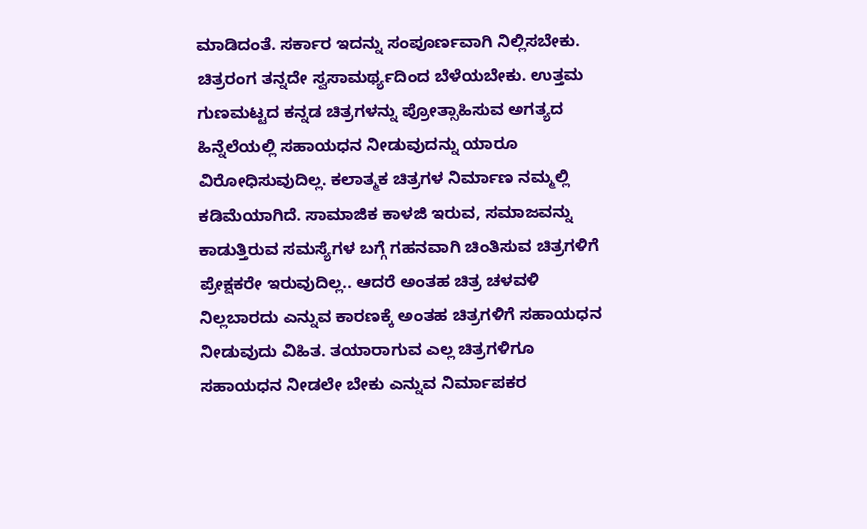ಮಾಡಿದಂತೆ. ಸರ್ಕಾರ ಇದನ್ನು ಸಂಪೂರ್ಣವಾಗಿ ನಿಲ್ಲಿಸಬೇಕು. ಚಿತ್ರರಂಗ ತನ್ನದೇ ಸ್ವಸಾಮರ್ಥ್ಯದಿಂದ ಬೆಳೆಯಬೇಕು. ಉತ್ತಮ ಗುಣಮಟ್ಟದ ಕನ್ನಡ ಚಿತ್ರಗಳನ್ನು ಪ್ರೋತ್ಸಾಹಿಸುವ ಅಗತ್ಯದ ಹಿನ್ನೆಲೆಯಲ್ಲಿ ಸಹಾಯಧನ ನೀಡುವುದನ್ನು ಯಾರೂ ವಿರೋಧಿಸುವುದಿಲ್ಲ. ಕಲಾತ್ಮಕ ಚಿತ್ರಗಳ ನಿರ್ಮಾಣ ನಮ್ಮಲ್ಲಿ ಕಡಿಮೆಯಾಗಿದೆ. ಸಾಮಾಜಿಕ ಕಾಳಜಿ ಇರುವ, ಸಮಾಜವನ್ನು ಕಾಡುತ್ತಿರುವ ಸಮಸ್ಯೆಗಳ ಬಗ್ಗೆ ಗಹನವಾಗಿ ಚಿಂತಿಸುವ ಚಿತ್ರಗಳಿಗೆ ಪ್ರೇಕ್ಷಕರೇ ಇರುವುದಿಲ್ಲ.. ಆದರೆ ಅಂತಹ ಚಿತ್ರ ಚಳವಳಿ ನಿಲ್ಲಬಾರದು ಎನ್ನುವ ಕಾರಣಕ್ಕೆ ಅಂತಹ ಚಿತ್ರಗಳಿಗೆ ಸಹಾಯಧನ ನೀಡುವುದು ವಿಹಿತ. ತಯಾರಾಗುವ ಎಲ್ಲ ಚಿತ್ರಗಳಿಗೂ ಸಹಾಯಧನ ನೀಡಲೇ ಬೇಕು ಎನ್ನುವ ನಿರ್ಮಾಪಕರ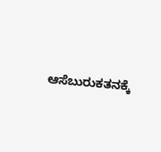ಆಸೆಬುರುಕತನಕ್ಕೆ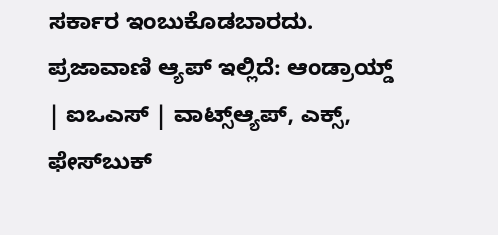ಸರ್ಕಾರ ಇಂಬುಕೊಡಬಾರದು. ಪ್ರಜಾವಾಣಿ ಆ್ಯಪ್ ಇಲ್ಲಿದೆ: ಆಂಡ್ರಾಯ್ಡ್ | ಐಒಎಸ್ | ವಾಟ್ಸ್ಆ್ಯಪ್, ಎಕ್ಸ್, ಫೇಸ್‌ಬುಕ್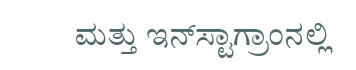ಮತ್ತು ಇನ್‌ಸ್ಟಾಗ್ರಾಂನಲ್ಲಿ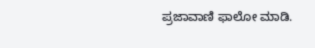ಪ್ರಜಾವಾಣಿ ಫಾಲೋ ಮಾಡಿ.